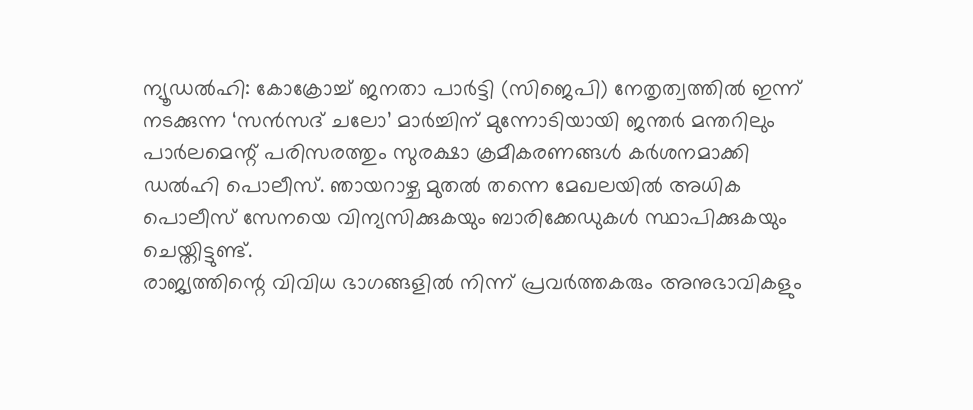ന്യൂഡൽഹി: കോക്രോച്ച് ജനതാ പാർട്ടി (സിജെപി) നേതൃത്വത്തിൽ ഇന്ന് നടക്കുന്ന ‘സൻസദ് ചലോ’ മാർച്ചിന് മുന്നോടിയായി ജന്തർ മന്തറിലും പാർലമെന്റ് പരിസരത്തും സുരക്ഷാ ക്രമീകരണങ്ങൾ കർശനമാക്കി ഡൽഹി പൊലീസ്. ഞായറാഴ്ച മുതൽ തന്നെ മേഖലയിൽ അധിക പൊലീസ് സേനയെ വിന്യസിക്കുകയും ബാരിക്കേഡുകൾ സ്ഥാപിക്കുകയും ചെയ്തിട്ടുണ്ട്.
രാജ്യത്തിന്റെ വിവിധ ഭാഗങ്ങളിൽ നിന്ന് പ്രവർത്തകരും അനുഭാവികളും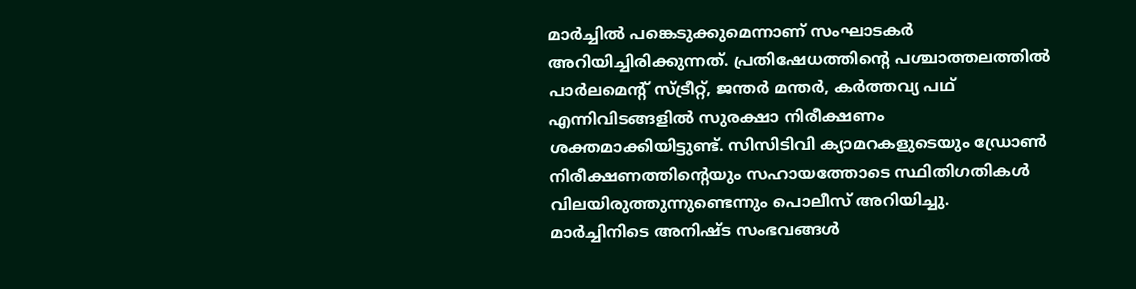മാർച്ചിൽ പങ്കെടുക്കുമെന്നാണ് സംഘാടകർ അറിയിച്ചിരിക്കുന്നത്. പ്രതിഷേധത്തിന്റെ പശ്ചാത്തലത്തിൽ പാർലമെന്റ് സ്ട്രീറ്റ്, ജന്തർ മന്തർ, കർത്തവ്യ പഥ് എന്നിവിടങ്ങളിൽ സുരക്ഷാ നിരീക്ഷണം ശക്തമാക്കിയിട്ടുണ്ട്. സിസിടിവി ക്യാമറകളുടെയും ഡ്രോൺ നിരീക്ഷണത്തിന്റെയും സഹായത്തോടെ സ്ഥിതിഗതികൾ വിലയിരുത്തുന്നുണ്ടെന്നും പൊലീസ് അറിയിച്ചു.
മാർച്ചിനിടെ അനിഷ്ട സംഭവങ്ങൾ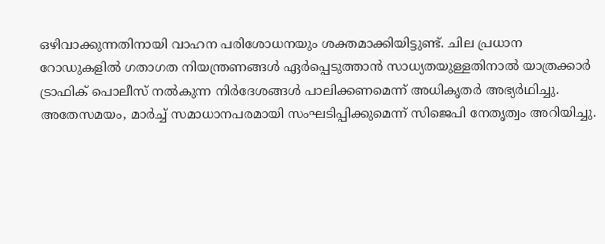ഒഴിവാക്കുന്നതിനായി വാഹന പരിശോധനയും ശക്തമാക്കിയിട്ടുണ്ട്. ചില പ്രധാന റോഡുകളിൽ ഗതാഗത നിയന്ത്രണങ്ങൾ ഏർപ്പെടുത്താൻ സാധ്യതയുള്ളതിനാൽ യാത്രക്കാർ ട്രാഫിക് പൊലീസ് നൽകുന്ന നിർദേശങ്ങൾ പാലിക്കണമെന്ന് അധികൃതർ അഭ്യർഥിച്ചു.
അതേസമയം, മാർച്ച് സമാധാനപരമായി സംഘടിപ്പിക്കുമെന്ന് സിജെപി നേതൃത്വം അറിയിച്ചു.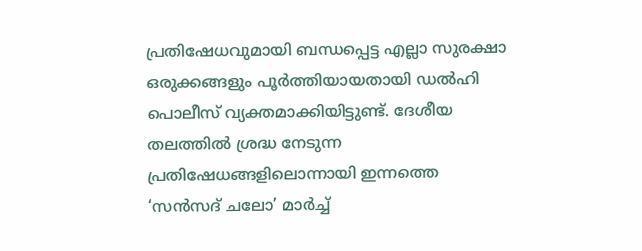പ്രതിഷേധവുമായി ബന്ധപ്പെട്ട എല്ലാ സുരക്ഷാ ഒരുക്കങ്ങളും പൂർത്തിയായതായി ഡൽഹി പൊലീസ് വ്യക്തമാക്കിയിട്ടുണ്ട്. ദേശീയ തലത്തിൽ ശ്രദ്ധ നേടുന്ന പ്രതിഷേധങ്ങളിലൊന്നായി ഇന്നത്തെ ‘സൻസദ് ചലോ’ മാർച്ച്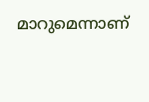മാറുമെന്നാണ്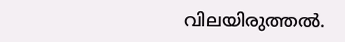വിലയിരുത്തൽ.